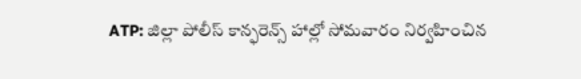ATP: జిల్లా పోలీస్ కాన్ఫరెన్స్ హాల్లో సోమవారం నిర్వహించిన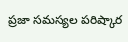ప్రజా సమస్యల పరిష్కార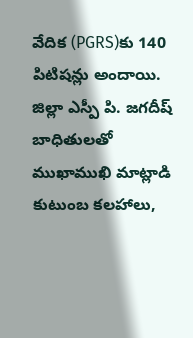వేదిక (PGRS)కు 140 పిటిషన్లు అందాయి. జిల్లా ఎస్పీ పి. జగదీష్ బాధితులతో ముఖాముఖి మాట్లాడి కుటుంబ కలహాలు,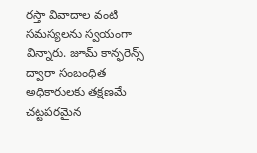రస్తా వివాదాల వంటి సమస్యలను స్వయంగా విన్నారు. జూమ్ కాన్ఫరెన్స్ ద్వారా సంబంధిత అధికారులకు తక్షణమే చట్టపరమైన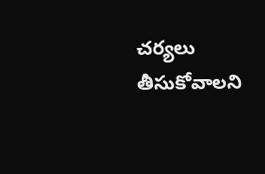చర్యలు తీసుకోవాలని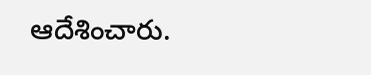ఆదేశించారు.